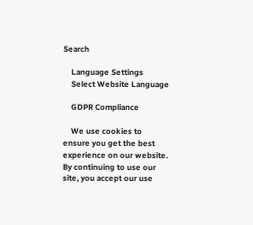Search

    Language Settings
    Select Website Language

    GDPR Compliance

    We use cookies to ensure you get the best experience on our website. By continuing to use our site, you accept our use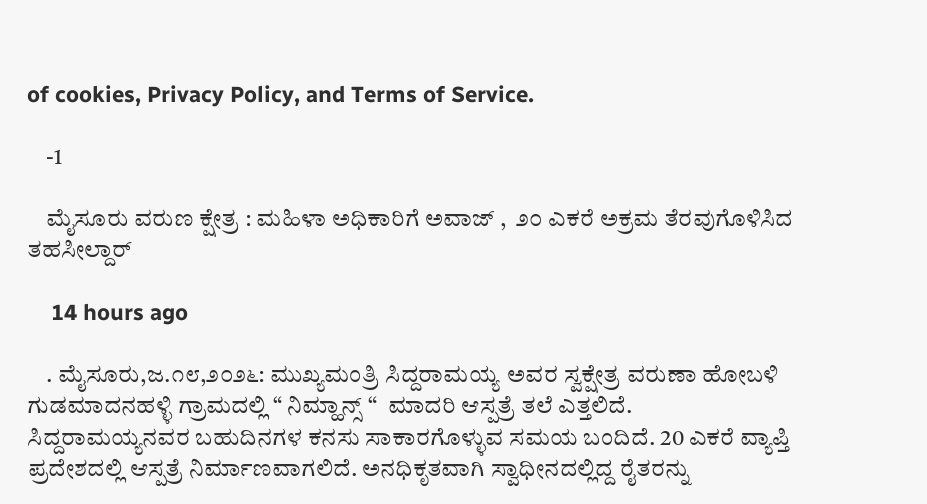of cookies, Privacy Policy, and Terms of Service.

    -1

    ಮೈಸೂರು ವರುಣ ಕ್ಷೇತ್ರ : ಮಹಿಳಾ ಅಧಿಕಾರಿಗೆ ಅವಾಜ್‌ ,  ೨೦ ಎಕರೆ ಅಕ್ರಮ ತೆರವುಗೊಳಿಸಿದ ತಹಸೀಲ್ದಾರ್‌

    14 hours ago

    . ಮೈಸೂರು,ಜ.೧೮,೨೦೨೬: ಮುಖ್ಯಮಂತ್ರಿ ಸಿದ್ದರಾಮಯ್ಯ ಅವರ ಸ್ವಕ್ಷೇತ್ರ ವರುಣಾ ಹೋಬಳಿ ಗುಡಮಾದನಹಳ್ಳಿ ಗ್ರಾಮದಲ್ಲಿ “ ನಿಮ್ಹಾನ್ಸ್ “  ಮಾದರಿ ಆಸ್ಪತ್ರೆ ತಲೆ ಎತ್ತಲಿದೆ. ಸಿದ್ದರಾಮಯ್ಯನವರ ಬಹುದಿನಗಳ ಕನಸು ಸಾಕಾರಗೊಳ್ಳುವ ಸಮಯ ಬಂದಿದೆ. 20 ಎಕರೆ ವ್ಯಾಪ್ತಿ ಪ್ರದೇಶದಲ್ಲಿ ಆಸ್ಪತ್ರೆ ನಿರ್ಮಾಣವಾಗಲಿದೆ. ಅನಧಿಕೃತವಾಗಿ ಸ್ವಾಧೀನದಲ್ಲಿದ್ದ ರೈತರನ್ನು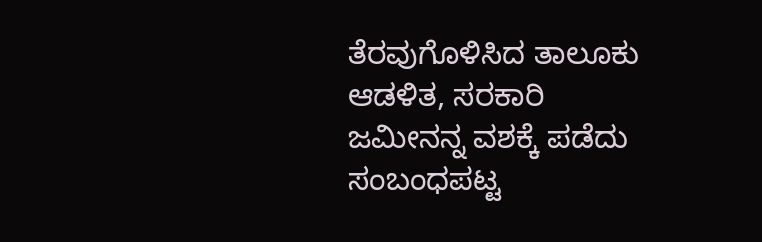ತೆರವುಗೊಳಿಸಿದ ತಾಲೂಕು ಆಡಳಿತ, ಸರಕಾರಿ ಜಮೀನನ್ನ ವಶಕ್ಕೆ ಪಡೆದು ಸಂಬಂಧಪಟ್ಟ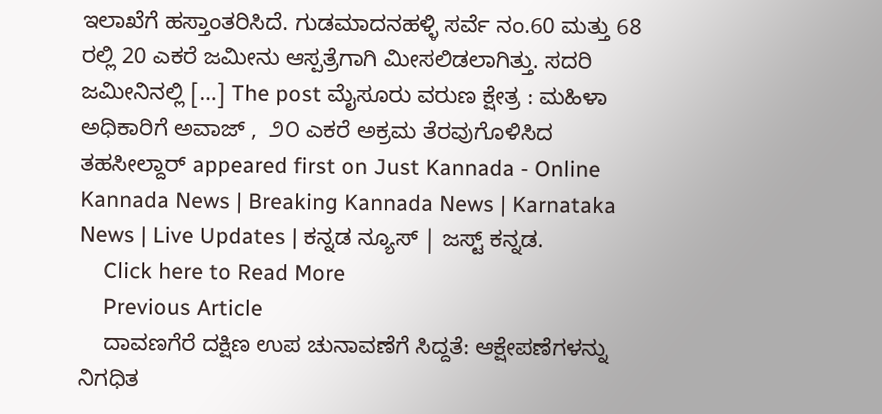ಇಲಾಖೆಗೆ ಹಸ್ತಾಂತರಿಸಿದೆ. ಗುಡಮಾದನಹಳ್ಳಿ ಸರ್ವೆ ನಂ.60 ಮತ್ತು 68 ರಲ್ಲಿ 20 ಎಕರೆ ಜಮೀನು ಆಸ್ಪತ್ರೆಗಾಗಿ ಮೀಸಲಿಡಲಾಗಿತ್ತು. ಸದರಿ ಜಮೀನಿನಲ್ಲಿ […] The post ಮೈಸೂರು ವರುಣ ಕ್ಷೇತ್ರ : ಮಹಿಳಾ ಅಧಿಕಾರಿಗೆ ಅವಾಜ್‌ ,  ೨೦ ಎಕರೆ ಅಕ್ರಮ ತೆರವುಗೊಳಿಸಿದ ತಹಸೀಲ್ದಾರ್‌ appeared first on Just Kannada - Online Kannada News | Breaking Kannada News | Karnataka News | Live Updates | ಕನ್ನಡ ನ್ಯೂಸ್ | ಜಸ್ಟ್ ಕನ್ನಡ.
    Click here to Read More
    Previous Article
    ದಾವಣಗೆರೆ ದಕ್ಷಿಣ ಉಪ ಚುನಾವಣೆಗೆ ಸಿದ್ದತೆ: ಆಕ್ಷೇಪಣೆಗಳನ್ನು ನಿಗಧಿತ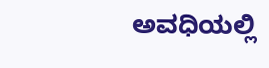ಅವಧಿಯಲ್ಲಿ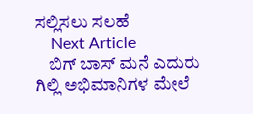ಸಲ್ಲಿಸಲು ಸಲಹೆ
    Next Article
    ಬಿಗ್ ಬಾಸ್ ಮನೆ ಎದುರು ಗಿಲ್ಲಿ ಅಭಿಮಾನಿಗಳ ಮೇಲೆ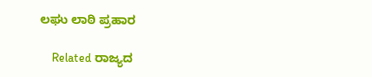ಲಘು ಲಾಠಿ ಪ್ರಹಾರ

    Related ರಾಜ್ಯದ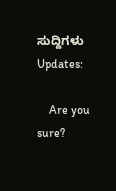ಸುದ್ದಿಗಳು Updates:

    Are you sure?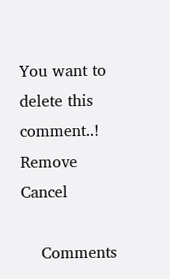You want to delete this comment..! Remove Cancel

    Comments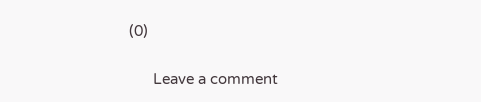(0)

      Leave a comment